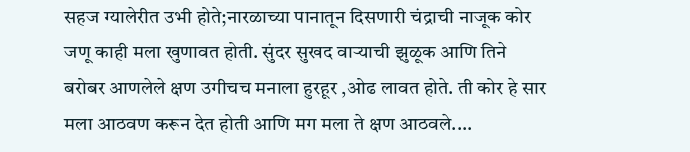सहज ग्यालेरीत उभी होते;नारळाच्या पानातून दिसणारी चंद्राची नाजूक कोर जणू काही मला खुणावत होती. सुंदर सुखद वाऱ्याची झुळूक आणि तिने बरोबर आणलेले क्षण उगीचच मनाला हुरहूर ,ओढ लावत होते. ती कोर हे सार मला आठवण करून देत होती आणि मग मला ते क्षण आठवले....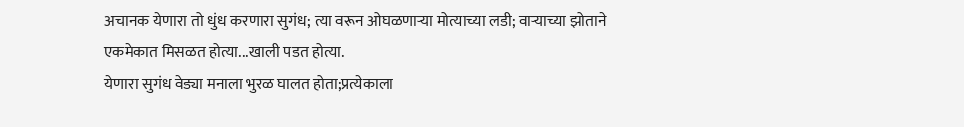अचानक येणारा तो धुंध करणारा सुगंध; त्या वरून ओघळणाऱ्या मोत्याच्या लडी; वाऱ्याच्या झोताने एकमेकात मिसळत होत्या...खाली पडत होत्या.
येणारा सुगंध वेड्या मनाला भुरळ घालत होता;प्रत्येकाला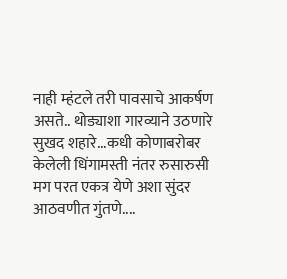नाही म्हंटले तरी पावसाचे आकर्षण असते.. थोड्याशा गारव्याने उठणारे सुखद शहारे...कधी कोणाबरोबर केलेली धिंगामस्ती नंतर रुसारुसी मग परत एकत्र येणे अशा सुंदर आठवणीत गुंतणे....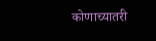कोणाच्यातरी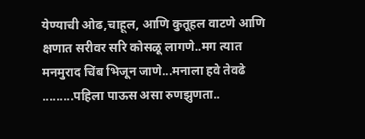येण्याची ओढ,चाहूल, आणि कुतूहल वाटणे आणि क्षणात सरीवर सरि कोसळू लागणे..मग त्यात मनमुराद चिंब भिजून जाणे...मनाला हवे तेवढे .........पहिला पाऊस असा रुणझुणता..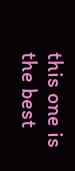this one is the best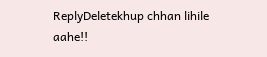ReplyDeletekhup chhan lihile aahe!!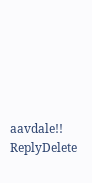aavdale!!
ReplyDelete